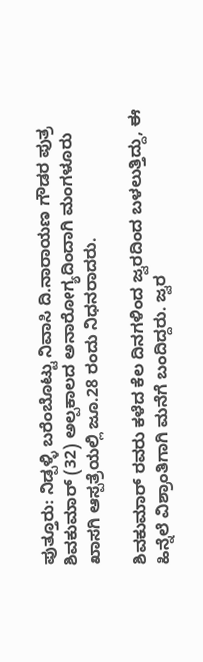ಪುತ್ತೂರು: ನಿಡ್ಪಳ್ಳಿ ಬರೆಂಬೊಟ್ಟು ನಿವಾಸಿ ದಿ.ನಾರಾಯಣ ಗೌಡರ ಪುತ್ರ ಶಿವಕುಮಾರ್ (32) ಅಲ್ಪಕಾಲದ ಅನಾರೋಗ್ಯದಿಂದಾಗಿ ಮಂಗಳೂರು ಖಾಸಗಿ ಆಸ್ಪತ್ರೆಯಲ್ಲಿ ಜೂ.28 ರಂದು ನಿಧನರಾದರು.

ಶಿವಕುಮಾರ್ ರವರು ಕಳೆದ ಕೆಲ ದಿನಗಳಿಂದ ಜ್ವರದಿಂದ ಬಳಲುತ್ತಿದ್ದು, ಈ ಹಿನ್ನೆಲೆ ವಿಶ್ರಾಂತಿಗಾಗಿ ಮನೆಗೆ ಬಂದಿದ್ದರು. ಜ್ವರ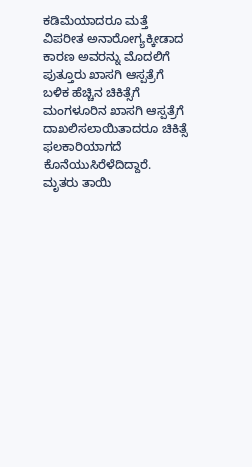ಕಡಿಮೆಯಾದರೂ ಮತ್ತೆ ವಿಪರೀತ ಅನಾರೋಗ್ಯಕ್ಕೀಡಾದ ಕಾರಣ ಅವರನ್ನು ಮೊದಲಿಗೆ ಪುತ್ತೂರು ಖಾಸಗಿ ಆಸ್ಪತ್ರೆಗೆ ಬಳಿಕ ಹೆಚ್ಚಿನ ಚಿಕಿತ್ಸೆಗೆ ಮಂಗಳೂರಿನ ಖಾಸಗಿ ಆಸ್ಪತ್ರೆಗೆ ದಾಖಲಿಸಲಾಯಿತಾದರೂ ಚಿಕಿತ್ಸೆ ಫಲಕಾರಿಯಾಗದೆ ಕೊನೆಯುಸಿರೆಳೆದಿದ್ದಾರೆ.
ಮೃತರು ತಾಯಿ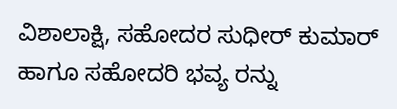ವಿಶಾಲಾಕ್ಷಿ, ಸಹೋದರ ಸುಧೀರ್ ಕುಮಾರ್ ಹಾಗೂ ಸಹೋದರಿ ಭವ್ಯ ರನ್ನು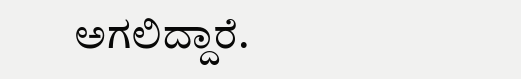ಅಗಲಿದ್ದಾರೆ.